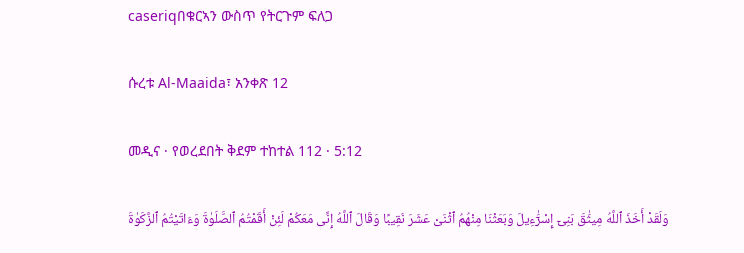caseriqበቁርኣን ውስጥ የትርጉም ፍለጋ

ሱረቱ Al-Maaida፣ አንቀጽ 12

መዲና · የወረደበት ቅደም ተከተል 112 · 5:12

وَلَقَدْ أَخَذَ ٱللَّهُ مِيثَٰقَ بَنِىٓ إِسْرَٰٓءِيلَ وَبَعَثْنَا مِنْهُمُ ٱثْنَىْ عَشَرَ نَقِيبًا وَقَالَ ٱللَّهُ إِنِّى مَعَكُمْ لَئِنْ أَقَمْتُمُ ٱلصَّلَوٰةَ وَءَاتَيْتُمُ ٱلزَّكَوٰةَ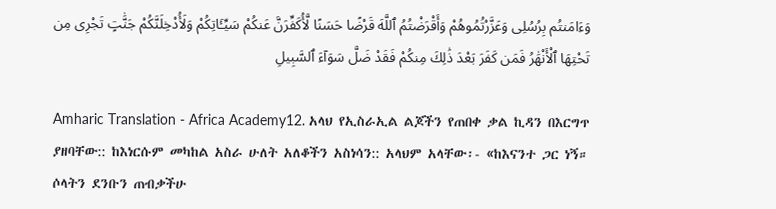وَءَامَنتُم بِرُسُلِى وَعَزَّرْتُمُوهُمْ وَأَقْرَضْتُمُ ٱللَّهَ قَرْضًا حَسَنًا لَّأُكَفِّرَنَّ عَنكُمْ سَيِّـَٔاتِكُمْ وَلَأُدْخِلَنَّكُمْ جَنَّٰتٍ تَجْرِى مِن تَحْتِهَا ٱلْأَنْهَٰرُ فَمَن كَفَرَ بَعْدَ ذَٰلِكَ مِنكُمْ فَقَدْ ضَلَّ سَوَآءَ ٱلسَّبِيلِ

Amharic Translation - Africa Academy12. አላህ የኢስራኢል ልጆችን የጠበቀ ቃል ኪዳን በእርግጥ ያዘባቸው:: ከእነርሱም መካከል አስራ ሁለት አለቆችን አስነሳን:: አላህም አላቸው፡- «ከእናንተ ጋር ነኝ። ሶላትን ደንቡን ጠብቃችሁ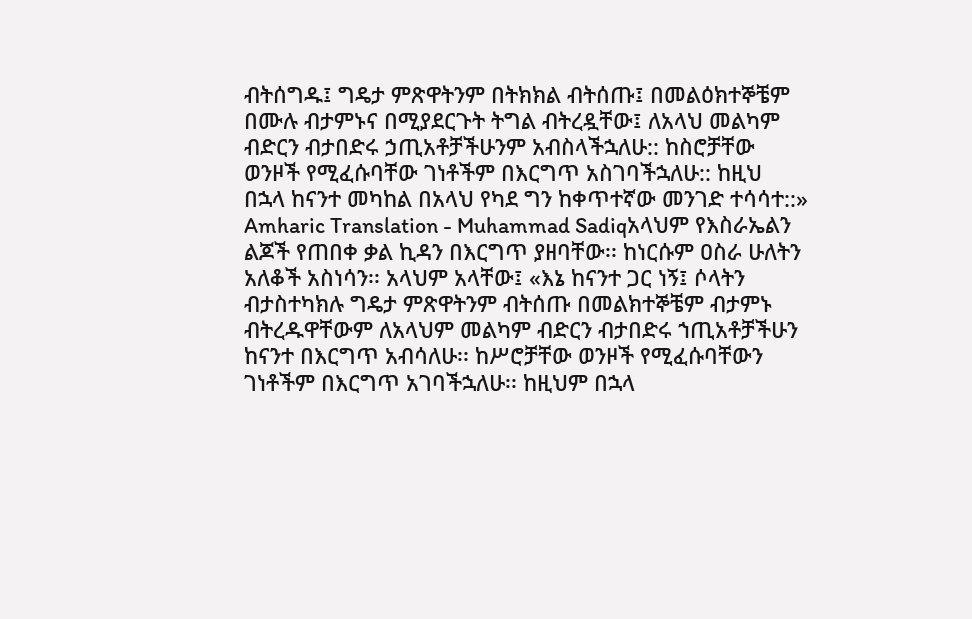ብትሰግዱ፤ ግዴታ ምጽዋትንም በትክክል ብትሰጡ፤ በመልዕክተኞቼም በሙሉ ብታምኑና በሚያደርጉት ትግል ብትረዷቸው፤ ለአላህ መልካም ብድርን ብታበድሩ ኃጢአቶቻችሁንም አብስላችኋለሁ:: ከስሮቻቸው ወንዞች የሚፈሱባቸው ገነቶችም በእርግጥ አስገባችኋለሁ:: ከዚህ በኋላ ከናንተ መካከል በአላህ የካደ ግን ከቀጥተኛው መንገድ ተሳሳተ::»
Amharic Translation - Muhammad Sadiqአላህም የእስራኤልን ልጆች የጠበቀ ቃል ኪዳን በእርግጥ ያዘባቸው፡፡ ከነርሱም ዐስራ ሁለትን አለቆች አስነሳን፡፡ አላህም አላቸው፤ «እኔ ከናንተ ጋር ነኝ፤ ሶላትን ብታስተካክሉ ግዴታ ምጽዋትንም ብትሰጡ በመልክተኞቼም ብታምኑ ብትረዱዋቸውም ለአላህም መልካም ብድርን ብታበድሩ ኀጢአቶቻችሁን ከናንተ በእርግጥ አብሳለሁ፡፡ ከሥሮቻቸው ወንዞች የሚፈሱባቸውን ገነቶችም በእርግጥ አገባችኋለሁ፡፡ ከዚህም በኋላ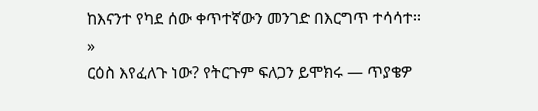ከእናንተ የካደ ሰው ቀጥተኛውን መንገድ በእርግጥ ተሳሳተ፡፡»
ርዕስ እየፈለጉ ነው? የትርጉም ፍለጋን ይሞክሩ — ጥያቄዎ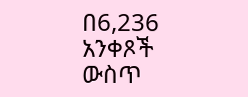በ6,236 አንቀጾች ውስጥ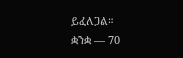ይፈለጋል።
ቋንቋ — 70